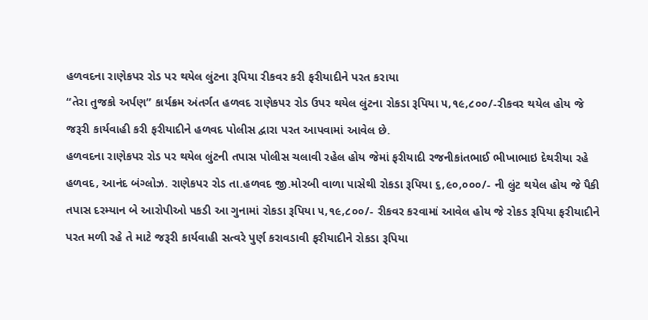હળવદના રાણેકપર રોડ પર થયેલ લુંટના રૂપિયા રીકવર કરી ફરીયાદીને પરત કરાયા
“તેરા તુજકો અર્પણ” કાર્યક્રમ અંતર્ગત હળવદ રાણેકપર રોડ ઉપર થયેલ લુંટના રોકડા રૂપિયા ૫,૧૯,૮૦૦/-રીકવર થયેલ હોય જે જરૂરી કાર્યવાહી કરી ફરીયાદીને હળવદ પોલીસ દ્વારા પરત આપવામાં આવેલ છે.
હળવદના રાણેકપર રોડ પર થયેલ લુંટની તપાસ પોલીસ ચલાવી રહેલ હોય જેમાં ફરીયાદી રજનીકાંતભાઈ ભીખાભાઇ દેથરીયા રહે હળવદ, આનંદ બંગ્લોઝ. રાણેકપર રોડ તા.હળવદ જી.મોરબી વાળા પાસેથી રોકડા રૂપિયા ૬,૯૦,૦૦૦/- ની લુંટ થયેલ હોય જે પૈકી તપાસ દરમ્યાન બે આરોપીઓ પકડી આ ગુનામાં રોકડા રૂપિયા ૫,૧૯,૮૦૦/- રીકવર કરવામાં આવેલ હોય જે રોકડ રૂપિયા ફરીયાદીને પરત મળી રહે તે માટે જરૂરી કાર્યવાહી સત્વરે પુર્ણ કરાવડાવી ફરીયાદીને રોકડા રૂપિયા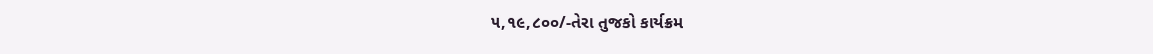૫,૧૯,૮૦૦/-તેરા તુજકો કાર્યક્રમ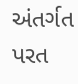અંતર્ગત પરત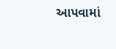આપવામાં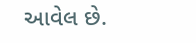આવેલ છે.